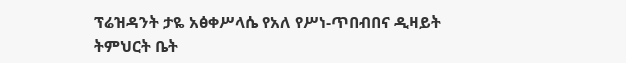ፕሬዝዳንት ታዬ አፅቀሥላሴ የአለ የሥነ-ጥበብበና ዲዛይት ትምህርት ቤት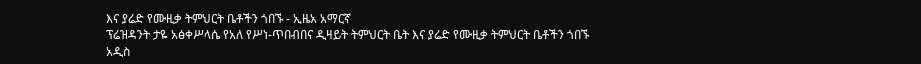እና ያሬድ የሙዚቃ ትምህርት ቤቶችን ጎበኙ - ኢዜአ አማርኛ
ፕሬዝዳንት ታዬ አፅቀሥላሴ የአለ የሥነ-ጥበብበና ዲዛይት ትምህርት ቤት እና ያሬድ የሙዚቃ ትምህርት ቤቶችን ጎበኙ
አዲስ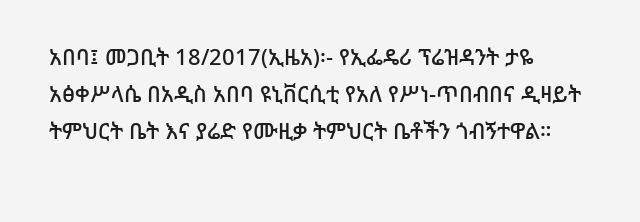አበባ፤ መጋቢት 18/2017(ኢዜአ)፡- የኢፌዴሪ ፕሬዝዳንት ታዬ አፅቀሥላሴ በአዲስ አበባ ዩኒቨርሲቲ የአለ የሥነ-ጥበብበና ዲዛይት ትምህርት ቤት እና ያሬድ የሙዚቃ ትምህርት ቤቶችን ጎብኝተዋል።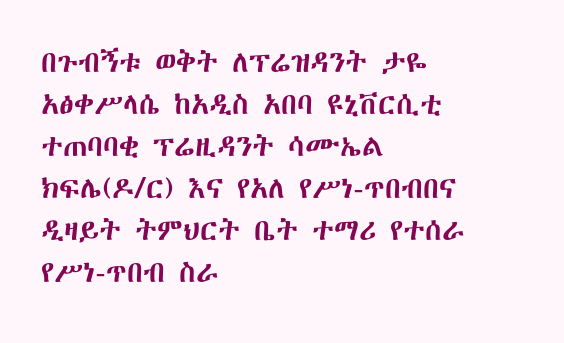በጉብኝቱ ወቅት ለፕሬዝዳንት ታዬ አፅቀሥላሴ ከአዲስ አበባ ዩኒቨርሲቲ ተጠባባቂ ፕሬዚዳንት ሳሙኤል ክፍሌ(ዶ/ር) እና የአለ የሥነ-ጥበብበና ዲዛይት ትምህርት ቤት ተማሪ የተሰራ የሥነ-ጥበብ ስራ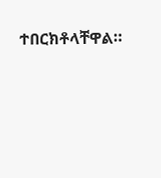ተበርክቶላቸዋል።